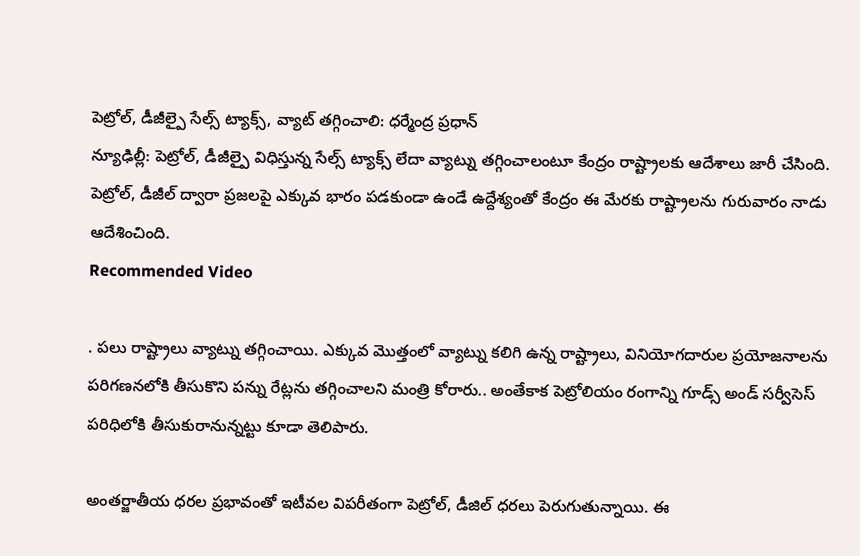పెట్రోల్, డీజీల్పై సేల్స్ ట్యాక్స్, వ్యాట్ తగ్గించాలి: ధర్మేంద్ర ప్రధాన్
న్యూఢిల్లీ: పెట్రోల్, డీజీల్పై విధిస్తున్న సేల్స్ ట్యాక్స్ లేదా వ్యాట్ను తగ్గించాలంటూ కేంద్రం రాష్ట్రాలకు ఆదేశాలు జారీ చేసింది. పెట్రోల్, డీజీల్ ద్వారా ప్రజలపై ఎక్కువ భారం పడకుండా ఉండే ఉద్దేశ్యంతో కేంద్రం ఈ మేరకు రాష్ట్రాలను గురువారం నాడు ఆదేశించింది.
Recommended Video

. పలు రాష్ట్రాలు వ్యాట్ను తగ్గించాయి. ఎక్కువ మొత్తంలో వ్యాట్ను కలిగి ఉన్న రాష్ట్రాలు, వినియోగదారుల ప్రయోజనాలను పరిగణనలోకి తీసుకొని పన్ను రేట్లను తగ్గించాలని మంత్రి కోరారు.. అంతేకాక పెట్రోలియం రంగాన్ని గూడ్స్ అండ్ సర్వీసెస్ పరిధిలోకి తీసుకురానున్నట్టు కూడా తెలిపారు.

అంతర్జాతీయ ధరల ప్రభావంతో ఇటీవల విపరీతంగా పెట్రోల్, డీజిల్ ధరలు పెరుగుతున్నాయి. ఈ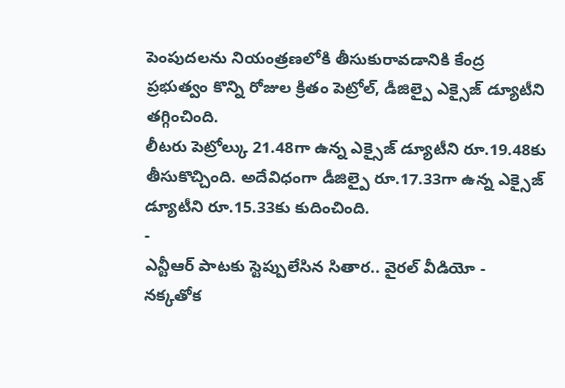పెంపుదలను నియంత్రణలోకి తీసుకురావడానికి కేంద్ర ప్రభుత్వం కొన్ని రోజుల క్రితం పెట్రోల్, డీజిల్పై ఎక్సైజ్ డ్యూటీని తగ్గించింది.
లీటరు పెట్రోల్కు 21.48గా ఉన్న ఎక్సైజ్ డ్యూటీని రూ.19.48కు తీసుకొచ్చింది. అదేవిధంగా డీజిల్పై రూ.17.33గా ఉన్న ఎక్సైజ్ డ్యూటీని రూ.15.33కు కుదించింది.
-
ఎన్టీఆర్ పాటకు స్టెప్పులేసిన సితార.. వైరల్ వీడియో -
నక్కతోక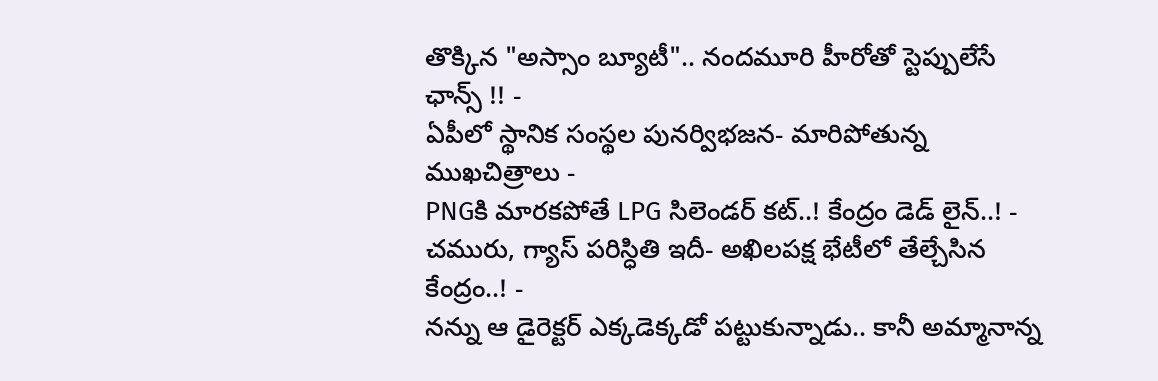తొక్కిన "అస్సాం బ్యూటీ".. నందమూరి హీరోతో స్టెప్పులేసే ఛాన్స్ !! -
ఏపీలో స్థానిక సంస్థల పునర్విభజన- మారిపోతున్న ముఖచిత్రాలు -
PNGకి మారకపోతే LPG సిలెండర్ కట్..! కేంద్రం డెడ్ లైన్..! -
చమురు, గ్యాస్ పరిస్ధితి ఇదీ- అఖిలపక్ష భేటీలో తేల్చేసిన కేంద్రం..! -
నన్ను ఆ డైరెక్టర్ ఎక్కడెక్కడో పట్టుకున్నాడు.. కానీ అమ్మానాన్న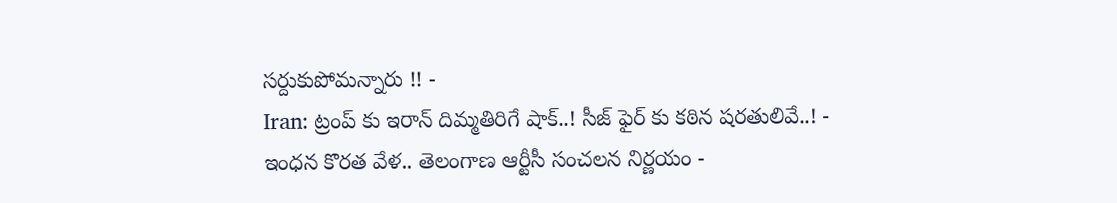సర్దుకుపోమన్నారు !! -
Iran: ట్రంప్ కు ఇరాన్ దిమ్మతిరిగే షాక్..! సీజ్ ఫైర్ కు కఠిన షరతులివే..! -
ఇంధన కొరత వేళ.. తెలంగాణ ఆర్టీసీ సంచలన నిర్ణయం -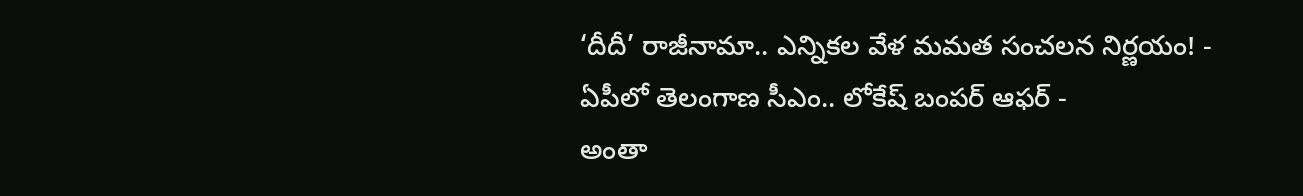‘దీదీ’ రాజీనామా.. ఎన్నికల వేళ మమత సంచలన నిర్ణయం! -
ఏపీలో తెలంగాణ సీఎం.. లోకేష్ బంపర్ ఆఫర్ -
అంతా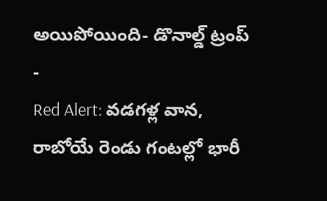అయిపోయింది- డొనాల్డ్ ట్రంప్ -
Red Alert: వడగళ్ల వాన, రాబోయే రెండు గంటల్లో భారీ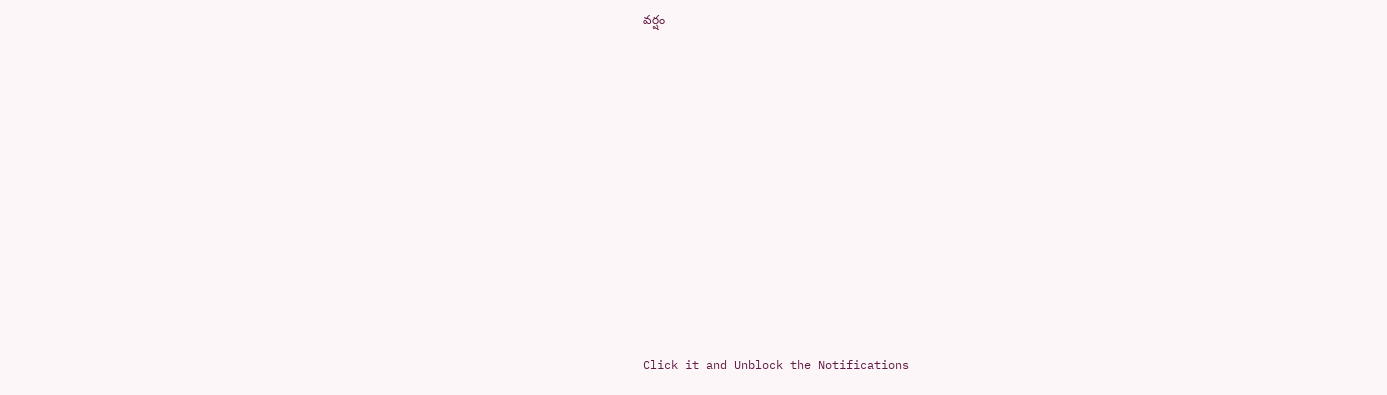వర్షం












Click it and Unblock the Notifications